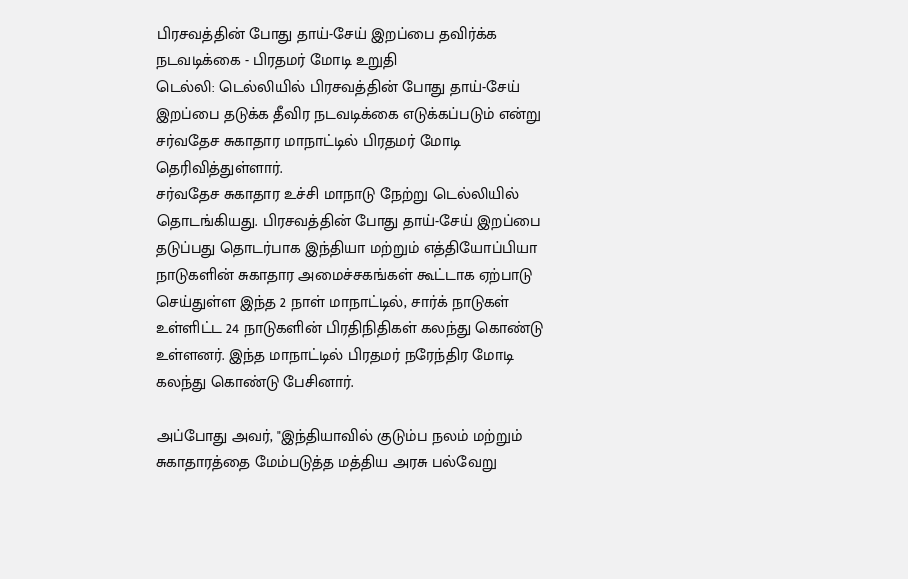பிரசவத்தின் போது தாய்-சேய் இறப்பை தவிர்க்க நடவடிக்கை - பிரதமர் மோடி உறுதி
டெல்லி: டெல்லியில் பிரசவத்தின் போது தாய்-சேய் இறப்பை தடுக்க தீவிர நடவடிக்கை எடுக்கப்படும் என்று சர்வதேச சுகாதார மாநாட்டில் பிரதமர் மோடி தெரிவித்துள்ளார்.
சர்வதேச சுகாதார உச்சி மாநாடு நேற்று டெல்லியில் தொடங்கியது. பிரசவத்தின் போது தாய்-சேய் இறப்பை தடுப்பது தொடர்பாக இந்தியா மற்றும் எத்தியோப்பியா நாடுகளின் சுகாதார அமைச்சகங்கள் கூட்டாக ஏற்பாடு செய்துள்ள இந்த 2 நாள் மாநாட்டில், சார்க் நாடுகள் உள்ளிட்ட 24 நாடுகளின் பிரதிநிதிகள் கலந்து கொண்டு உள்ளனர். இந்த மாநாட்டில் பிரதமர் நரேந்திர மோடி கலந்து கொண்டு பேசினார்.

அப்போது அவர், "இந்தியாவில் குடும்ப நலம் மற்றும் சுகாதாரத்தை மேம்படுத்த மத்திய அரசு பல்வேறு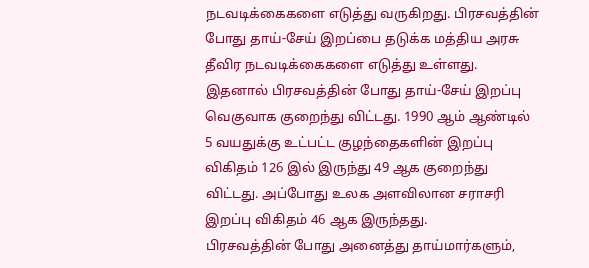நடவடிக்கைகளை எடுத்து வருகிறது. பிரசவத்தின் போது தாய்-சேய் இறப்பை தடுக்க மத்திய அரசு தீவிர நடவடிக்கைகளை எடுத்து உள்ளது. இதனால் பிரசவத்தின் போது தாய்-சேய் இறப்பு வெகுவாக குறைந்து விட்டது. 1990 ஆம் ஆண்டில் 5 வயதுக்கு உட்பட்ட குழந்தைகளின் இறப்பு விகிதம் 126 இல் இருந்து 49 ஆக குறைந்து விட்டது. அப்போது உலக அளவிலான சராசரி இறப்பு விகிதம் 46 ஆக இருந்தது.
பிரசவத்தின் போது அனைத்து தாய்மார்களும்,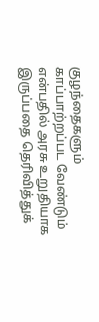குழந்தைகளும் காப்பாற்றப்பட வேண்டும் என்பதில் அரசு உறுதியாக இருப்பதை தெரிவித்துக்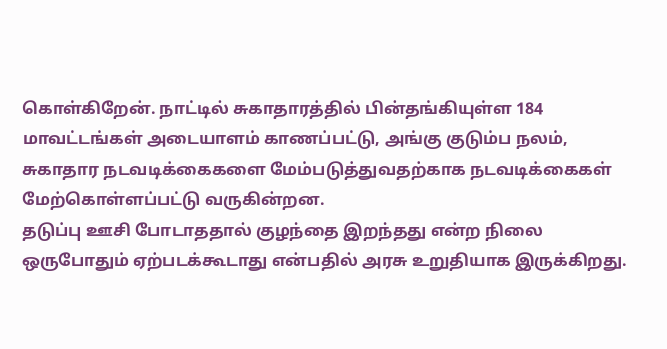கொள்கிறேன். நாட்டில் சுகாதாரத்தில் பின்தங்கியுள்ள 184 மாவட்டங்கள் அடையாளம் காணப்பட்டு, அங்கு குடும்ப நலம், சுகாதார நடவடிக்கைகளை மேம்படுத்துவதற்காக நடவடிக்கைகள் மேற்கொள்ளப்பட்டு வருகின்றன.
தடுப்பு ஊசி போடாததால் குழந்தை இறந்தது என்ற நிலை ஒருபோதும் ஏற்படக்கூடாது என்பதில் அரசு உறுதியாக இருக்கிறது.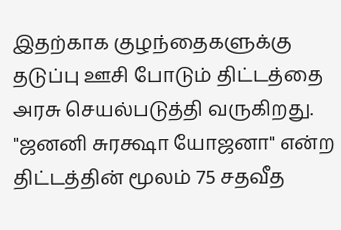இதற்காக குழந்தைகளுக்கு தடுப்பு ஊசி போடும் திட்டத்தை அரசு செயல்படுத்தி வருகிறது. "ஜனனி சுரக்ஷா யோஜனா" என்ற திட்டத்தின் மூலம் 75 சதவீத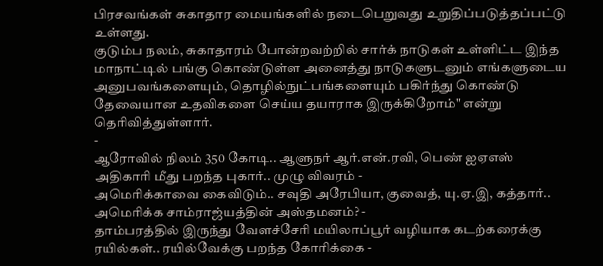பிரசவங்கள் சுகாதார மையங்களில் நடைபெறுவது உறுதிப்படுத்தப்பட்டு உள்ளது.
குடும்ப நலம், சுகாதாரம் போன்றவற்றில் சார்க் நாடுகள் உள்ளிட்ட இந்த மாநாட்டில் பங்கு கொண்டுள்ள அனைத்து நாடுகளுடனும் எங்களுடைய அனுபவங்களையும், தொழில்நுட்பங்களையும் பகிர்ந்து கொண்டு தேவையான உதவிகளை செய்ய தயாராக இருக்கிறோம்" என்று தெரிவித்துள்ளார்.
-
ஆரோவில் நிலம் 350 கோடி.. ஆளுநர் ஆர்.என்.ரவி, பெண் ஐஏஎஸ் அதிகாரி மீது பறந்த புகார்.. முழு விவரம் -
அமெரிக்காவை கைவிடும்.. சவுதி அரேபியா, குவைத், யு.ஏ.இ, கத்தார்.. அமெரிக்க சாம்ராஜ்யத்தின் அஸ்தமனம்? -
தாம்பரத்தில் இருந்து வேளச்சேரி மயிலாப்பூர் வழியாக கடற்கரைக்கு ரயில்கள்.. ரயில்வேக்கு பறந்த கோரிக்கை -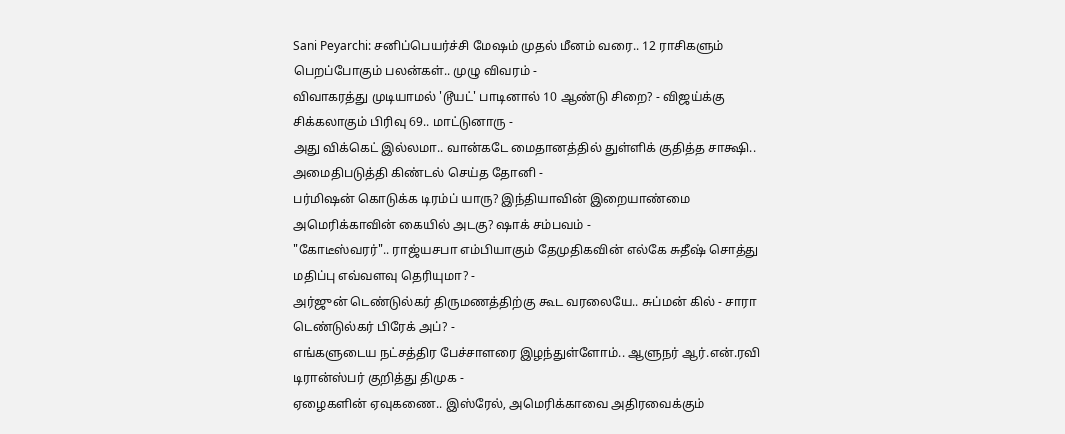Sani Peyarchi: சனிப்பெயர்ச்சி மேஷம் முதல் மீனம் வரை.. 12 ராசிகளும் பெறப்போகும் பலன்கள்.. முழு விவரம் -
விவாகரத்து முடியாமல் 'டூயட்' பாடினால் 10 ஆண்டு சிறை? - விஜய்க்கு சிக்கலாகும் பிரிவு 69.. மாட்டுனாரு -
அது விக்கெட் இல்லமா.. வான்கடே மைதானத்தில் துள்ளிக் குதித்த சாக்ஷி.. அமைதிபடுத்தி கிண்டல் செய்த தோனி -
பர்மிஷன் கொடுக்க டிரம்ப் யாரு? இந்தியாவின் இறையாண்மை அமெரிக்காவின் கையில் அடகு? ஷாக் சம்பவம் -
"கோடீஸ்வரர்".. ராஜ்யசபா எம்பியாகும் தேமுதிகவின் எல்கே சுதீஷ் சொத்து மதிப்பு எவ்வளவு தெரியுமா? -
அர்ஜுன் டெண்டுல்கர் திருமணத்திற்கு கூட வரலையே.. சுப்மன் கில் - சாரா டெண்டுல்கர் பிரேக் அப்? -
எங்களுடைய நட்சத்திர பேச்சாளரை இழந்துள்ளோம்.. ஆளுநர் ஆர்.என்.ரவி டிரான்ஸ்பர் குறித்து திமுக -
ஏழைகளின் ஏவுகணை.. இஸ்ரேல், அமெரிக்காவை அதிரவைக்கும்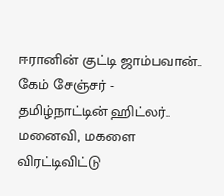ஈரானின் குட்டி ஜாம்பவான்.. கேம் சேஞ்சர் -
தமிழ்நாட்டின் ஹிட்லர்.. மனைவி, மகளை விரட்டிவிட்டு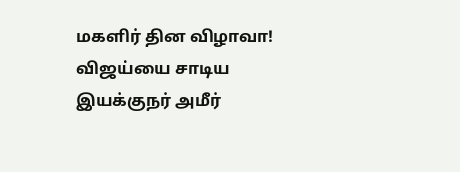மகளிர் தின விழாவா! விஜய்யை சாடிய இயக்குநர் அமீர்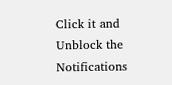Click it and Unblock the Notifications